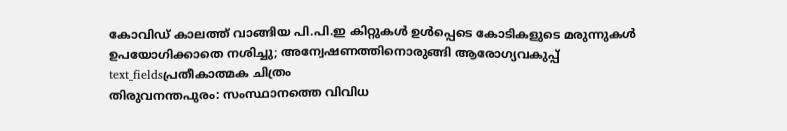കോവിഡ് കാലത്ത് വാങ്ങിയ പി.പി.ഇ കിറ്റുകൾ ഉൾപ്പെടെ കോടികളുടെ മരുന്നുകൾ ഉപയോഗിക്കാതെ നശിച്ചു; അന്വേഷണത്തിനൊരുങ്ങി ആരോഗ്യവകുപ്പ്
text_fieldsപ്രതീകാത്മക ചിത്രം
തിരുവനന്തപുരം: സംസ്ഥാനത്തെ വിവിധ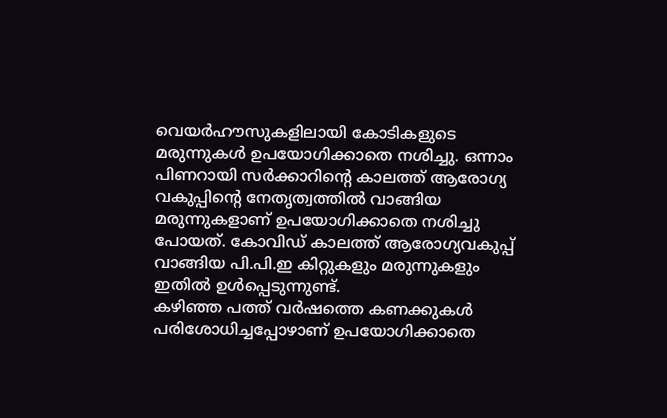വെയർഹൗസുകളിലായി കോടികളുടെ മരുന്നുകൾ ഉപയോഗിക്കാതെ നശിച്ചു. ഒന്നാം പിണറായി സർക്കാറിന്റെ കാലത്ത് ആരോഗ്യ വകുപ്പിന്റെ നേതൃത്വത്തിൽ വാങ്ങിയ മരുന്നുകളാണ് ഉപയോഗിക്കാതെ നശിച്ചു പോയത്. കോവിഡ് കാലത്ത് ആരോഗ്യവകുപ്പ് വാങ്ങിയ പി.പി.ഇ കിറ്റുകളും മരുന്നുകളും ഇതിൽ ഉൾപ്പെടുന്നുണ്ട്.
കഴിഞ്ഞ പത്ത് വർഷത്തെ കണക്കുകൾ പരിശോധിച്ചപ്പോഴാണ് ഉപയോഗിക്കാതെ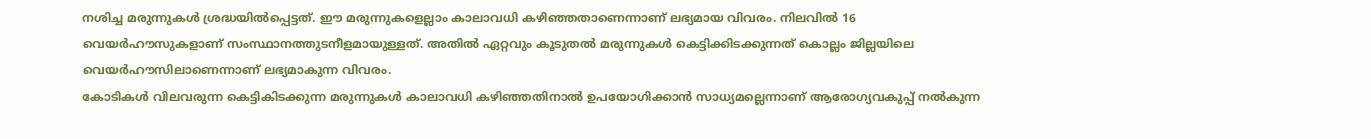നശിച്ച മരുന്നുകൾ ശ്രദ്ധയിൽപ്പെട്ടത്. ഈ മരുന്നുകളെല്ലാം കാലാവധി കഴിഞ്ഞതാണെന്നാണ് ലഭ്യമായ വിവരം. നിലവിൽ 16 വെയർഹൗസുകളാണ് സംസ്ഥാനത്തുടനീളമായുള്ളത്. അതിൽ ഏറ്റവും കൂടുതൽ മരുന്നുകൾ കെട്ടിക്കിടക്കുന്നത് കൊല്ലം ജില്ലയിലെ വെയർഹൗസിലാണെന്നാണ് ലഭ്യമാകുന്ന വിവരം.
കോടികൾ വിലവരുന്ന കെട്ടികിടക്കുന്ന മരുന്നുകൾ കാലാവധി കഴിഞ്ഞതിനാൽ ഉപയോഗിക്കാൻ സാധ്യമല്ലെന്നാണ് ആരോഗ്യവകുപ്പ് നൽകുന്ന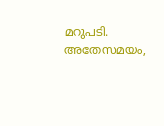മറുപടി. അതേസമയം,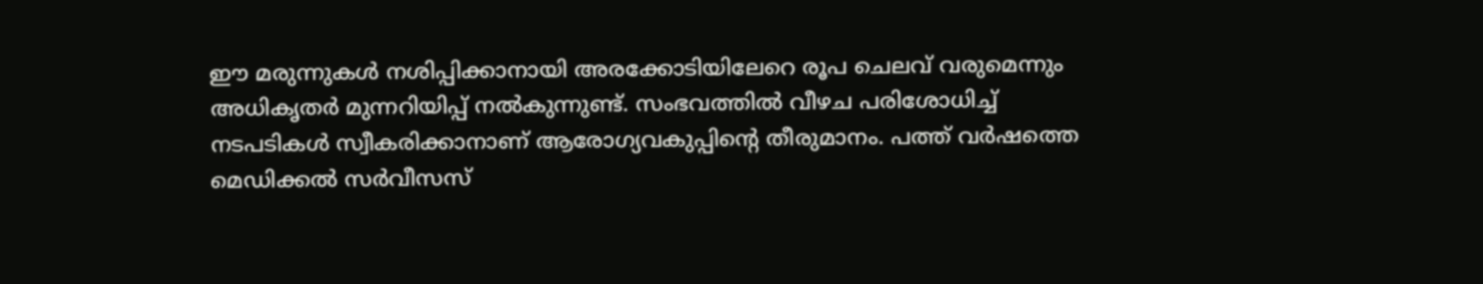ഈ മരുന്നുകൾ നശിപ്പിക്കാനായി അരക്കോടിയിലേറെ രൂപ ചെലവ് വരുമെന്നും അധികൃതർ മുന്നറിയിപ്പ് നൽകുന്നുണ്ട്. സംഭവത്തിൽ വീഴച പരിശോധിച്ച് നടപടികൾ സ്വീകരിക്കാനാണ് ആരോഗ്യവകുപ്പിന്റെ തീരുമാനം. പത്ത് വർഷത്തെ മെഡിക്കൽ സർവീസസ്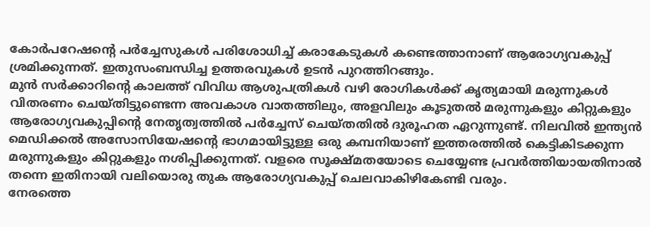കോർപറേഷന്റെ പർച്ചേസുകൾ പരിശോധിച്ച് കരാകേടുകൾ കണ്ടെത്താനാണ് ആരോഗ്യവകുപ്പ് ശ്രമിക്കുന്നത്. ഇതുസംബന്ധിച്ച ഉത്തരവുകൾ ഉടൻ പുറത്തിറങ്ങും.
മുൻ സർക്കാറിന്റെ കാലത്ത് വിവിധ ആശുപത്രികൾ വഴി രോഗികൾക്ക് കൃത്യമായി മരുന്നുകൾ വിതരണം ചെയ്തിട്ടുണ്ടെന്ന അവകാശ വാതത്തിലും, അളവിലും കൂടുതൽ മരുന്നുകളും കിറ്റുകളും ആരോഗ്യവകുപ്പിന്റെ നേതൃത്വത്തിൽ പർച്ചേസ് ചെയ്തതിൽ ദുരൂഹത ഏറുന്നുണ്ട്. നിലവിൽ ഇന്ത്യൻ മെഡിക്കൽ അസോസിയേഷന്റെ ഭാഗമായിട്ടുള്ള ഒരു കമ്പനിയാണ് ഇത്തരത്തിൽ കെട്ടികിടക്കുന്ന മരുന്നുകളും കിറ്റുകളും നശിപ്പിക്കുന്നത്. വളരെ സൂക്ഷ്മതയോടെ ചെയ്യേണ്ട പ്രവർത്തിയായതിനാൽ തന്നെ ഇതിനായി വലിയൊരു തുക ആരോഗ്യവകുപ്പ് ചെലവാകിഴികേണ്ടി വരും.
നേരത്തെ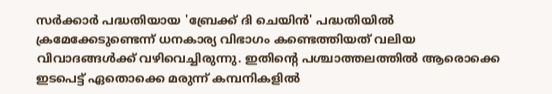സർക്കാർ പദ്ധതിയായ 'ബ്രേക്ക് ദി ചെയിൻ' പദ്ധതിയിൽ ക്രമേക്കേടുണ്ടെന്ന് ധനകാര്യ വിഭാഗം കണ്ടെത്തിയത് വലിയ വിവാദങ്ങൾക്ക് വഴിവെച്ചിരുന്നു. ഇതിന്റെ പശ്ചാത്തലത്തിൽ ആരൊക്കെ ഇടപെട്ട് ഏതൊക്കെ മരുന്ന് കമ്പനികളിൽ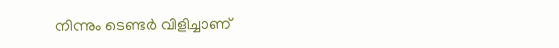നിന്നും ടെണ്ടർ വിളിച്ചാണ്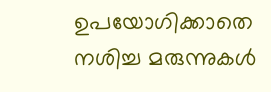ഉപയോഗിക്കാതെ നശിച്ച മരുന്നുകൾ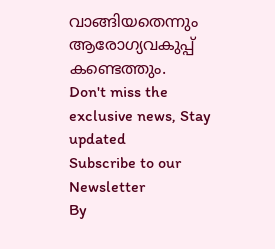വാങ്ങിയതെന്നും ആരോഗ്യവകുപ്പ് കണ്ടെത്തും.
Don't miss the exclusive news, Stay updated
Subscribe to our Newsletter
By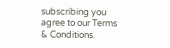subscribing you agree to our Terms & Conditions.